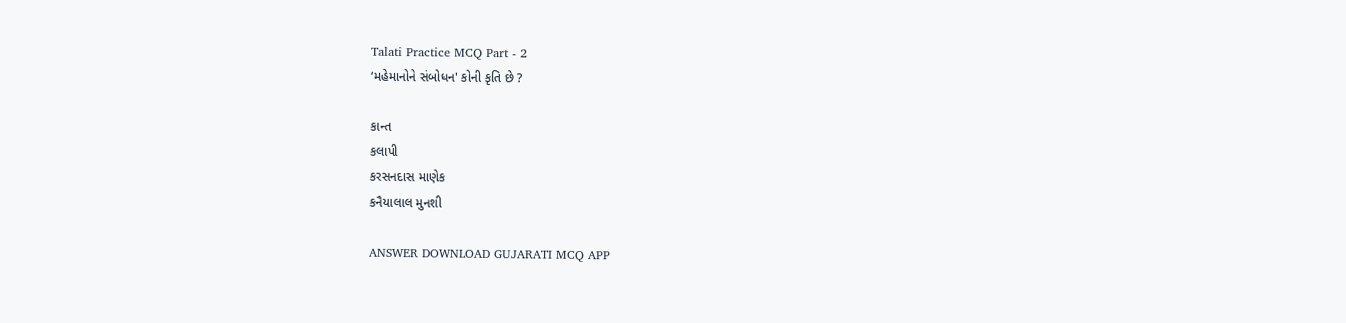Talati Practice MCQ Part - 2
‘મહેમાનોને સંબોધન' કોની કૃતિ છે ?

કાન્ત
કલાપી
કરસનદાસ માણેક
કનૈયાલાલ મુનશી

ANSWER DOWNLOAD GUJARATI MCQ APP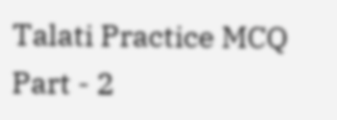Talati Practice MCQ Part - 2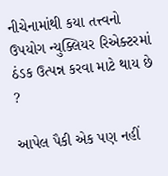નીચેનામાંથી કયા તત્ત્વનો ઉપયોગ ન્યુક્લિયર રિએક્ટરમાં ઠંડક ઉત્પન્ન કરવા માટે થાય છે ?

આપેલ પૈકી એક પણ નહીં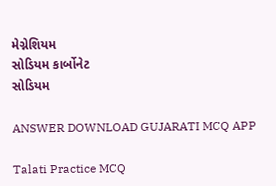મેગ્નેશિયમ
સોડિયમ કાર્બોનેટ
સોડિયમ

ANSWER DOWNLOAD GUJARATI MCQ APP

Talati Practice MCQ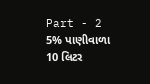Part - 2
5% પાણીવાળા 10 લિટર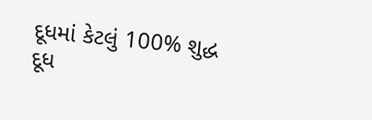દૂધમાં કેટલું 100% શુદ્ધ દૂધ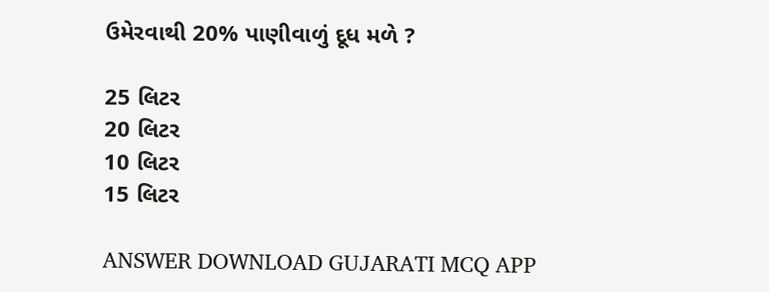ઉમેરવાથી 20% પાણીવાળું દૂધ મળે ?

25 લિટર
20 લિટર
10 લિટર
15 લિટર

ANSWER DOWNLOAD GUJARATI MCQ APP